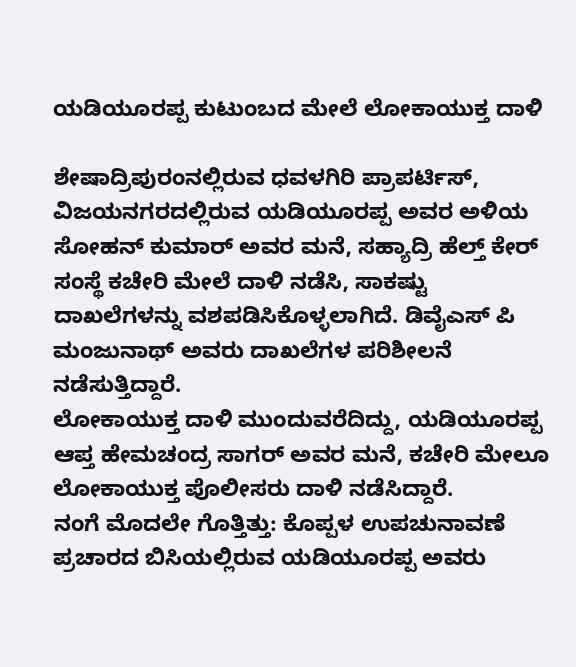ಯಡಿಯೂರಪ್ಪ ಕುಟುಂಬದ ಮೇಲೆ ಲೋಕಾಯುಕ್ತ ದಾಳಿ

ಶೇಷಾದ್ರಿಪುರಂನಲ್ಲಿರುವ ಧವಳಗಿರಿ ಪ್ರಾಪರ್ಟಿಸ್, ವಿಜಯನಗರದಲ್ಲಿರುವ ಯಡಿಯೂರಪ್ಪ ಅವರ ಅಳಿಯ ಸೋಹನ್ ಕುಮಾರ್ ಅವರ ಮನೆ, ಸಹ್ಯಾದ್ರಿ ಹೆಲ್ತ್ ಕೇರ್ ಸಂಸ್ಥೆ ಕಚೇರಿ ಮೇಲೆ ದಾಳಿ ನಡೆಸಿ, ಸಾಕಷ್ಟು ದಾಖಲೆಗಳನ್ನು ವಶಪಡಿಸಿಕೊಳ್ಳಲಾಗಿದೆ. ಡಿವೈಎಸ್ ಪಿ ಮಂಜುನಾಥ್ ಅವರು ದಾಖಲೆಗಳ ಪರಿಶೀಲನೆ ನಡೆಸುತ್ತಿದ್ದಾರೆ.
ಲೋಕಾಯುಕ್ತ ದಾಳಿ ಮುಂದುವರೆದಿದ್ದು, ಯಡಿಯೂರಪ್ಪ ಆಪ್ತ ಹೇಮಚಂದ್ರ ಸಾಗರ್ ಅವರ ಮನೆ, ಕಚೇರಿ ಮೇಲೂ ಲೋಕಾಯುಕ್ತ ಪೊಲೀಸರು ದಾಳಿ ನಡೆಸಿದ್ದಾರೆ.
ನಂಗೆ ಮೊದಲೇ ಗೊತ್ತಿತ್ತು: ಕೊಪ್ಪಳ ಉಪಚುನಾವಣೆ ಪ್ರಚಾರದ ಬಿಸಿಯಲ್ಲಿರುವ ಯಡಿಯೂರಪ್ಪ ಅವರು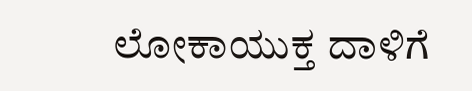ಲೋಕಾಯುಕ್ತ ದಾಳಿಗೆ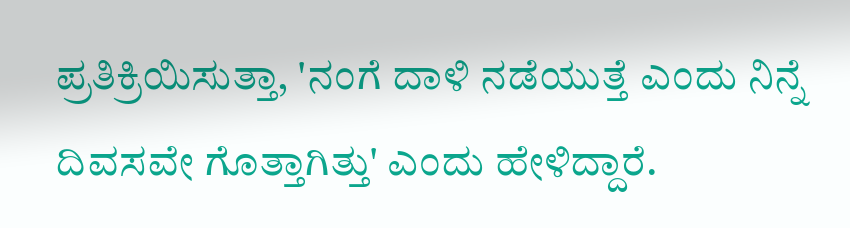ಪ್ರತಿಕ್ರಿಯಿಸುತ್ತಾ, 'ನಂಗೆ ದಾಳಿ ನಡೆಯುತ್ತೆ ಎಂದು ನಿನ್ನೆ ದಿವಸವೇ ಗೊತ್ತಾಗಿತ್ತು' ಎಂದು ಹೇಳಿದ್ದಾರೆ.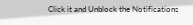Click it and Unblock the Notifications